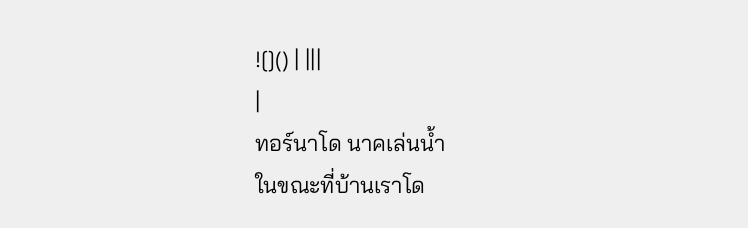![]() | |||
|
ทอร์นาโด นาคเล่นน้ำ
ในขณะที่บ้านเราโด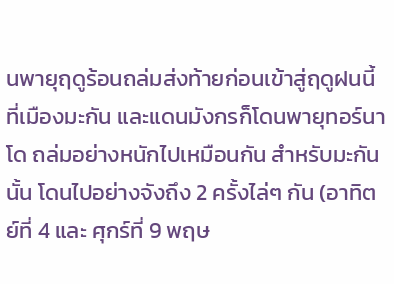นพายุฤดูร้อนถล่มส่งท้ายก่อนเข้าสู่ฤดูฝนนี้ ที่เมืองมะกัน และแดนมังกรก็โดนพายุทอร์นาโด ถล่มอย่างหนักไปเหมือนกัน สำหรับมะกันนั้น โดนไปอย่างจังถึง 2 ครั้งไล่ๆ กัน (อาทิตย์ที่ 4 และ ศุกร์ที่ 9 พฤษ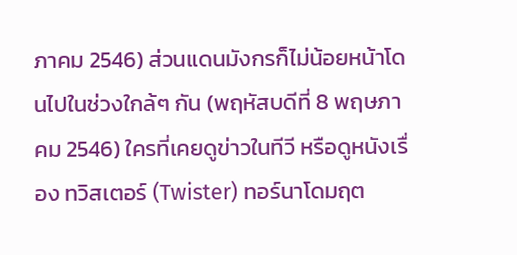ภาคม 2546) ส่วนแดนมังกรก็ไม่น้อยหน้าโดนไปในช่วงใกล้ๆ กัน (พฤหัสบดีที่ 8 พฤษภาคม 2546) ใครที่เคยดูข่าวในทีวี หรือดูหนังเรื่อง ทวิสเตอร์ (Twister) ทอร์นาโดมฤต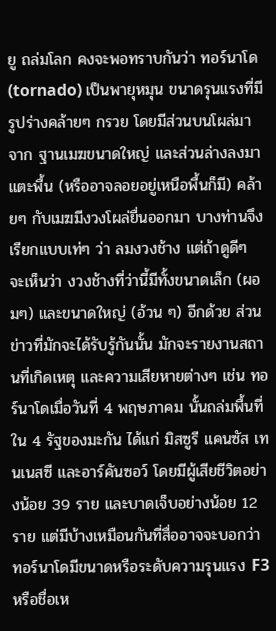ยู ถล่มโลก คงจะพอทราบกันว่า ทอร์นาโด (tornado) เป็นพายุหมุน ขนาดรุนแรงที่มีรูปร่างคล้ายๆ กรวย โดยมีส่วนบนโผล่มาจาก ฐานเมฆขนาดใหญ่ และส่วนล่างลงมาแตะพื้น (หรืออาจลอยอยู่เหนือพื้นก็มี) คล้ายๆ กับเมฆมีงวงโผล่ยื่นออกมา บางท่านจึงเรียกแบบเท่ๆ ว่า ลมงวงช้าง แต่ถ้าดูดีๆ จะเห็นว่า งวงช้างที่ว่านี้มีทั้งขนาดเล็ก (ผอมๆ) และขนาดใหญ่ (อ้วน ๆ) อีกด้วย ส่วนข่าวที่มักจะได้รับรู้กันนั้น มักจะรายงานสถานที่เกิดเหตุ และความเสียหายต่างๆ เช่น ทอร์นาโดเมื่อวันที่ 4 พฤษภาคม นั้นถล่มพื้นที่ใน 4 รัฐของมะกัน ได้แก่ มิสซูรี แคนซัส เทนเนสซี และอาร์คันซอว์ โดยมีผู้เสียชีวิตอย่างน้อย 39 ราย และบาดเจ็บอย่างน้อย 12 ราย แต่มีบ้างเหมือนกันที่สื่ออาจจะบอกว่า ทอร์นาโดมีขนาดหรือระดับความรุนแรง F3 หรือชื่อเห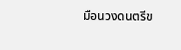มือนวงดนตรีข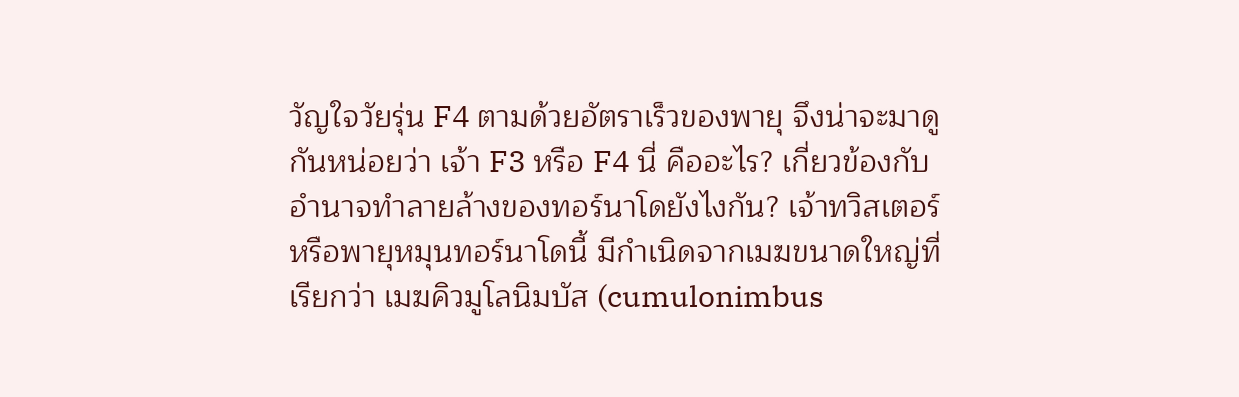วัญใจวัยรุ่น F4 ตามด้วยอัตราเร็วของพายุ จึงน่าจะมาดูกันหน่อยว่า เจ้า F3 หรือ F4 นี่ คืออะไร? เกี่ยวข้องกับอำนาจทำลายล้างของทอร์นาโดยังไงกัน? เจ้าทวิสเตอร์ หรือพายุหมุนทอร์นาโดนี้ มีกำเนิดจากเมฆขนาดใหญ่ที่เรียกว่า เมฆคิวมูโลนิมบัส (cumulonimbus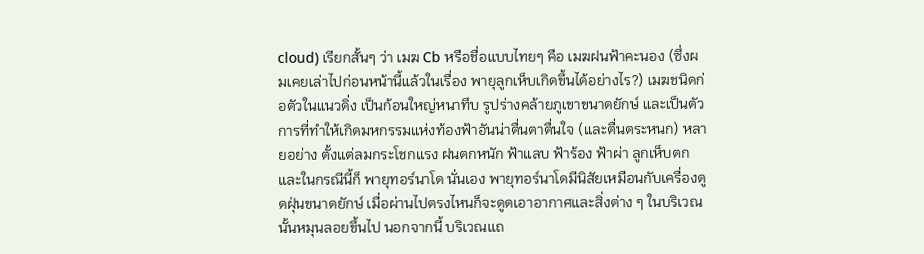cloud) เรียกสั้นๆ ว่า เมฆ Cb หรือชื่อแบบไทยๆ คือ เมฆฝนฟ้าคะนอง (ซึ่งผมเคยเล่าไปก่อนหน้านี้แล้วในเรื่อง พายุลูกเห็บเกิดขึ้นได้อย่างไร?) เมฆชนิดก่อตัวในแนวดิ่ง เป็นก้อนใหญ่หนาทึบ รูปร่างคล้ายภูเขาขนาดยักษ์ และเป็นตัวการที่ทำให้เกิดมหกรรมแห่งท้องฟ้าอันน่าตื่นตาตื่นใจ (และตื่นตระหนก) หลายอย่าง ตั้งแต่ลมกระโชกแรง ฝนตกหนัก ฟ้าแลบ ฟ้าร้อง ฟ้าผ่า ลูกเห็บตก และในกรณีนี้ก็ พายุทอร์นาโด นั่นเอง พายุทอร์นาโดมีนิสัยเหมือนกับเครื่องดูดฝุ่นขนาดยักษ์ เมื่อผ่านไปตรงไหนก็จะดูดเอาอากาศและสิ่งต่าง ๆ ในบริเวณนั้นหมุนลอยขึ้นไป นอกจากนี้ บริเวณแถ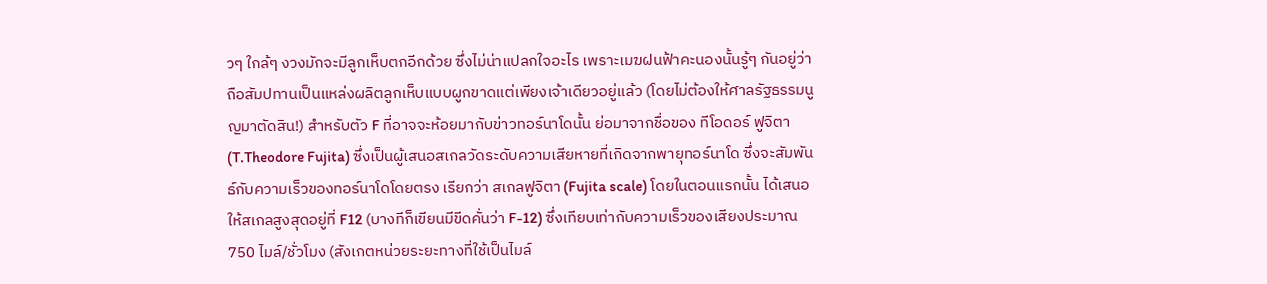วๆ ใกล้ๆ งวงมักจะมีลูกเห็บตกอีกด้วย ซึ่งไม่น่าแปลกใจอะไร เพราะเมฆฝนฟ้าคะนองนั้นรู้ๆ กันอยู่ว่า ถือสัมปทานเป็นแหล่งผลิตลูกเห็บแบบผูกขาดแต่เพียงเจ้าเดียวอยู่แล้ว (โดยไม่ต้องให้ศาลรัฐธรรมนูญมาตัดสิน!) สำหรับตัว F ที่อาจจะห้อยมากับข่าวทอร์นาโดนั้น ย่อมาจากชื่อของ ทีโอดอร์ ฟูจิตา (T.Theodore Fujita) ซึ่งเป็นผู้เสนอสเกลวัดระดับความเสียหายที่เกิดจากพายุทอร์นาโด ซึ่งจะสัมพันธ์กับความเร็วของทอร์นาโดโดยตรง เรียกว่า สเกลฟูจิตา (Fujita scale) โดยในตอนแรกนั้น ได้เสนอให้สเกลสูงสุดอยู่ที่ F12 (บางทีก็เขียนมีขีดคั่นว่า F-12) ซึ่งเทียบเท่ากับความเร็วของเสียงประมาณ 750 ไมล์/ชั่วโมง (สังเกตหน่วยระยะทางที่ใช้เป็นไมล์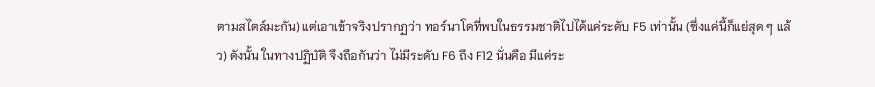ตามสไตล์มะกัน) แต่เอาเข้าจริงปรากฏว่า ทอร์นาโดที่พบในธรรมชาติไปได้แค่ระดับ F5 เท่านั้น (ซึ่งแค่นี้ก็แย่สุด ๆ แล้ว) ดังนั้น ในทางปฏิบัติ จึงถือกันว่า ไม่มีระดับ F6 ถึง F12 นั่นคือ มีแค่ระ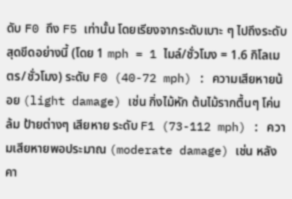ดับ F0 ถึง F5 เท่านั้น โดยเรียงจากระดับเบาะ ๆ ไปถึงระดับสุดขีดอย่างนี้ (โดย 1 mph = 1 ไมล์/ชั่วโมง = 1.6 กิโลเมตร/ชั่วโมง) ระดับ F0 (40-72 mph) : ความเสียหายน้อย (light damage) เช่น กิ่งไม้หัก ต้นไม้รากตื้นๆ โค่นล้ม ป้ายต่างๆ เสียหาย ระดับ F1 (73-112 mph) : ความเสียหายพอประมาณ (moderate damage) เช่น หลังคา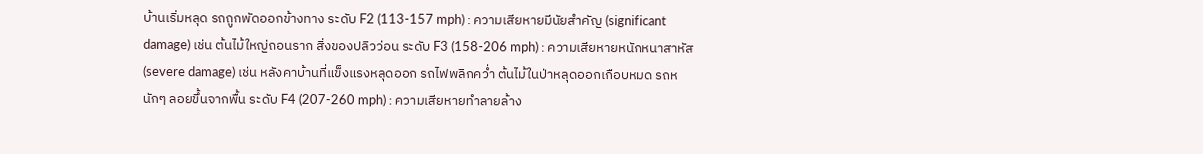บ้านเริ่มหลุด รถถูกพัดออกข้างทาง ระดับ F2 (113-157 mph) : ความเสียหายมีนัยสำคัญ (significant damage) เช่น ต้นไม้ใหญ่ถอนราก สิ่งของปลิวว่อน ระดับ F3 (158-206 mph) : ความเสียหายหนักหนาสาหัส (severe damage) เช่น หลังคาบ้านที่แข็งแรงหลุดออก รถไฟพลิกคว่ำ ต้นไม้ในป่าหลุดออกเกือบหมด รถหนักๆ ลอยขึ้นจากพื้น ระดับ F4 (207-260 mph) : ความเสียหายทำลายล้าง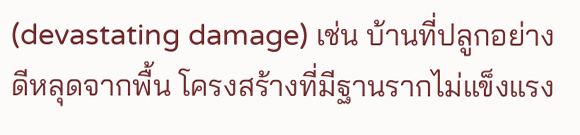(devastating damage) เช่น บ้านที่ปลูกอย่างดีหลุดจากพื้น โครงสร้างที่มีฐานรากไม่แข็งแรง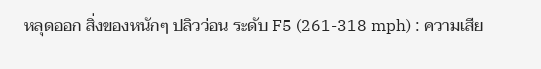หลุดออก สิ่งของหนักๆ ปลิวว่อน ระดับ F5 (261-318 mph) : ความเสีย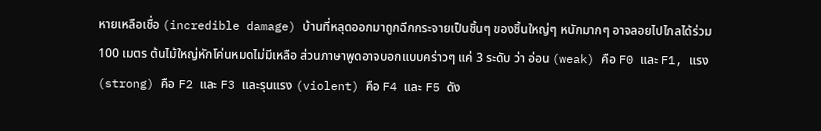หายเหลือเชื่อ (incredible damage) บ้านที่หลุดออกมาถูกฉีกกระจายเป็นชิ้นๆ ของชิ้นใหญ่ๆ หนักมากๆ อาจลอยไปไกลได้ร่วม 100 เมตร ต้นไม้ใหญ่หักโค่นหมดไม่มีเหลือ ส่วนภาษาพูดอาจบอกแบบคร่าวๆ แค่ 3 ระดับ ว่า อ่อน (weak) คือ F0 และ F1, แรง (strong) คือ F2 และ F3 และรุนแรง (violent) คือ F4 และ F5 ดัง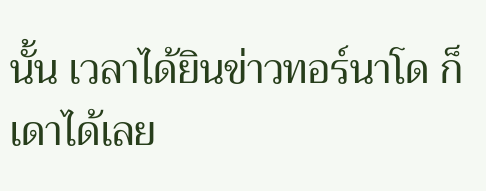นั้น เวลาได้ยินข่าวทอร์นาโด ก็เดาได้เลย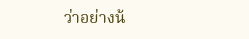ว่าอย่างน้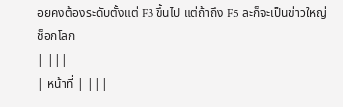อยคงต้องระดับตั้งแต่ F3 ขึ้นไป แต่ถ้าถึง F5 ละก็จะเป็นข่าวใหญ่ช็อกโลก
| |||
| หน้าที่ | |||